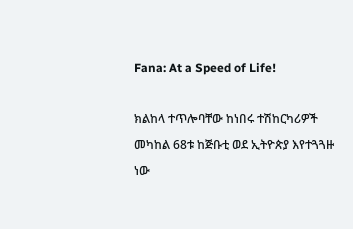Fana: At a Speed of Life!

ክልከላ ተጥሎባቸው ከነበሩ ተሽከርካሪዎች መካከል 68ቱ ከጅቡቲ ወደ ኢትዮጵያ እየተጓጓዙ ነው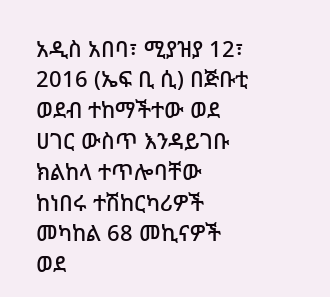አዲስ አበባ፣ ሚያዝያ 12፣ 2016 (ኤፍ ቢ ሲ) በጅቡቲ ወደብ ተከማችተው ወደ ሀገር ውስጥ እንዳይገቡ ክልከላ ተጥሎባቸው ከነበሩ ተሽከርካሪዎች መካከል 68 መኪናዎች ወደ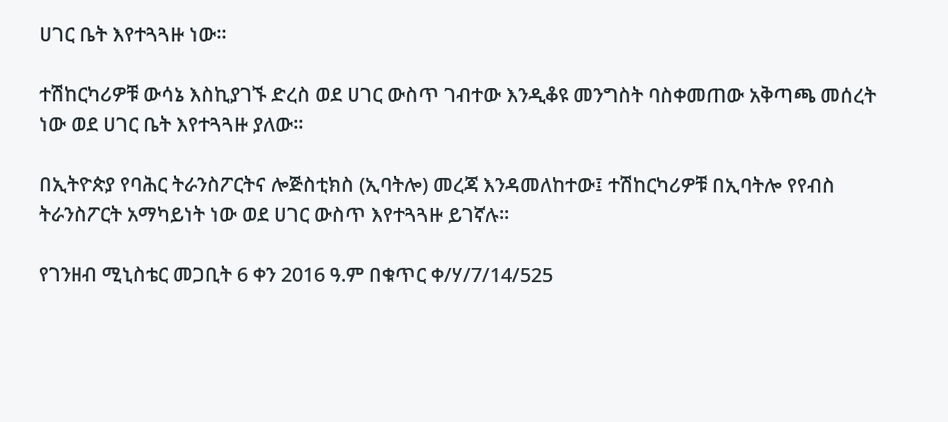ሀገር ቤት እየተጓጓዙ ነው።

ተሽከርካሪዎቹ ውሳኔ እስኪያገኙ ድረስ ወደ ሀገር ውስጥ ገብተው እንዲቆዩ መንግስት ባስቀመጠው አቅጣጫ መሰረት ነው ወደ ሀገር ቤት እየተጓጓዙ ያለው።

በኢትዮጵያ የባሕር ትራንስፖርትና ሎጅስቲክስ (ኢባትሎ) መረጃ እንዳመለከተው፤ ተሽከርካሪዎቹ በኢባትሎ የየብስ ትራንስፖርት አማካይነት ነው ወደ ሀገር ውስጥ እየተጓጓዙ ይገኛሉ።

የገንዘብ ሚኒስቴር መጋቢት 6 ቀን 2016 ዓ.ም በቁጥር ቀ/ሃ/7/14/525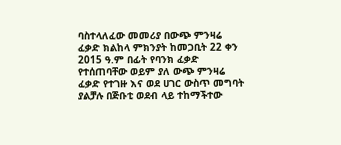ባስተላለፈው መመሪያ በውጭ ምንዛሬ ፈቃድ ክልከላ ምክንያት ከመጋቢት 22 ቀን 2015 ዓ.ም በፊት የባንክ ፈቃድ የተሰጠባቸው ወይም ያለ ውጭ ምንዛሬ ፈቃድ የተገዙ እና ወደ ሀገር ውስጥ መግባት ያልቻሉ በጅቡቲ ወደብ ላይ ተከማችተው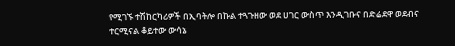የሚገኙ ተሽከርካሪዎች በኢባትሎ በኩል ተጓጉዘው ወደ ሀገር ውስጥ እንዲገቡና በድሬደዋ ወደብና ተርሚናል ቆይተው ውሳኔ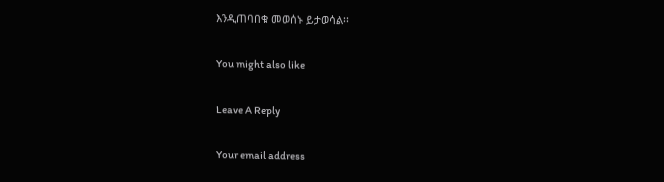እንዲጠባበቁ መወሰኑ ይታወሳል፡፡

You might also like

Leave A Reply

Your email address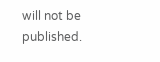will not be published.